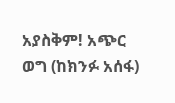አያስቅም! አጭር ወግ (ከክንፉ አሰፋ)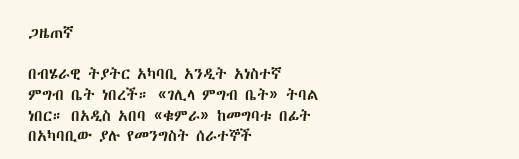ጋዜጠኛ

በብሄራዊ ትያትር አካባቢ አንዲት አነስተኛ ምግብ ቤት ነበረች። «ገሊላ ምግብ ቤት» ትባል ነበር። በአዲስ አበባ «ቁምራ» ከመግባቱ በፊት በአካባቢው ያሉ የመንግስት ሰራተኞች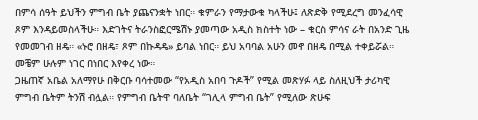በምሳ ሰዓት ይህችን ምግብ ቤት ያጨናንቋት ነበር። ቁምራን የማታውቁ ካላችሁ፤ ለጽድቅ የሚደረግ መንፈሳዊ ጾም እንዳይመስላችሁ። እድገትና ትራንስፎርሜሽኑ ያመጣው አዲስ ክስተት ነው – ቁርስ ምሳና ራት በአንድ ጊዜ የመመገብ ዘዴ። «ኑሮ በዘዴ፣ ጾም በኩዳዴ» ይባል ነበር። ይህ አባባል አሁን መኖ በዘዴ በሚል ተቀይሯል። መቼም ሁሉም ነገር በነበር እየቀረ ነው።
ጋዜጠኛ አቤል አለማየሁ በቅርቡ ባሳተመው “የአዲስ አበባ ጉዶች” የሚል መጽሃፉ ላይ ስለዚህች ታሪካዊ ምግብ ቤትም ትንሽ ብሏል። የምግብ ቤትዋ ባለቤት “ገሊላ ምግብ ቤት” የሚለው ጽሁፍ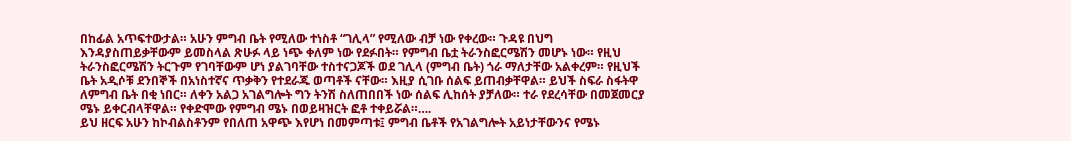በከፊል አጥፍተውታል። አሁን ምግብ ቤት የሚለው ተነስቶ “ገሊላ” የሚለው ብቻ ነው የቀረው። ጉዳዩ በህግ እንዳያስጠይቃቸውም ይመስላል ጽሁፉ ላይ ነጭ ቀለም ነው የደፉበት። የምግብ ቤቷ ትራንስፎርሜሽን መሆኑ ነው። የዚህ ትራንስፎርሜሽን ትርጉም የገባቸውም ሆነ ያልገባቸው ተስተናጋጆች ወደ ገሊላ (ምግብ ቤት) ጎራ ማለታቸው አልቀረም። የዚህች ቤት አዲሶቹ ደንበኞች በአነስተኛና ጥቃቅን የተደራጁ ወጣቶች ናቸው። እዚያ ሲገቡ ሰልፍ ይጠብቃቸዋል። ይህች ስፍራ ስፋትዋ ለምግብ ቤት በቂ ነበር። ለቀን አልጋ አገልግሎት ግን ትንሽ ስለጠበበች ነው ሰልፍ ሊከሰት ያቻለው። ተራ የደረሳቸው በመጀመርያ ሜኑ ይቀርብላቸዋል። የቀድሞው የምግብ ሜኑ በወይዛዝርት ፎቶ ተቀይሯል።….
ይህ ዘርፍ አሁን ከኮብልስቶንም የበለጠ አዋጭ እየሆነ በመምጣቱ፤ ምግብ ቤቶች የአገልግሎት አይነታቸውንና የሜኑ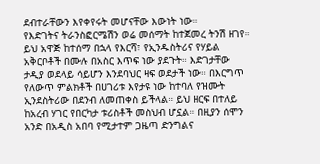ደብተራቸውን እየቀየሩት መሆናቸው እውነት ነው።
የእድገትና ትራንስፎርሜሽን ወሬ መሰማት ከተጀመረ ትንሽ ዘገየ። ይህ አዋጅ ከተሰማ በኋላ የእርሻ፣ የኢንዱስትሪና የሃይል አቅርቦቶች በሙሉ በአስር እጥፍ ነው ያደጉት። እድገታቸው ታዲያ ወደላይ ሳይሆን እንደባህር ዛፍ ወደታች ነው። በእርግጥ የለውጥ ምልክቶች በሀገሪቱ እየታዩ ነው ከተባለ የዝሙት ኢንደስትሪው በደንብ ለመጠቀስ ይችላል። ይህ ዘርፍ በተለይ ከአረብ ሃገር የበርካታ ቱሪስቶች መስህብ ሆኗል። በዚያን ሰሞን አንድ በአዲስ አበባ የሚታተም ጋዜጣ ድንግልና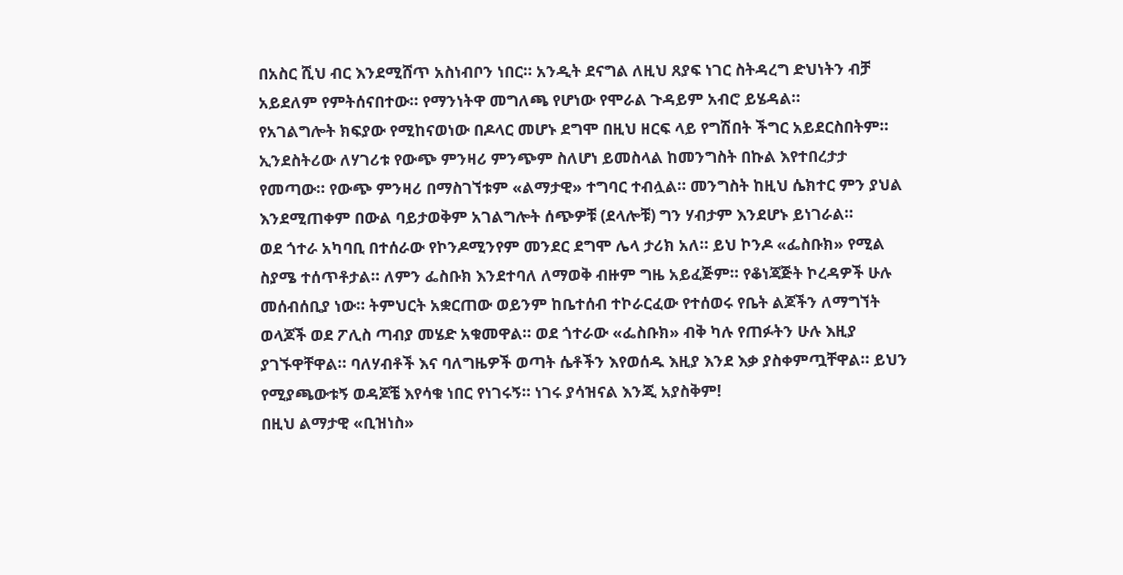በአስር ሺህ ብር እንደሚሸጥ አስነብቦን ነበር። አንዲት ደናግል ለዚህ ጸያፍ ነገር ስትዳረግ ድህነትን ብቻ አይደለም የምትሰናበተው። የማንነትዋ መግለጫ የሆነው የሞራል ጉዳይም አብሮ ይሄዳል።
የአገልግሎት ክፍያው የሚከናወነው በዶላር መሆኑ ደግሞ በዚህ ዘርፍ ላይ የግሽበት ችግር አይደርስበትም። ኢንደስትሪው ለሃገሪቱ የውጭ ምንዛሪ ምንጭም ስለሆነ ይመስላል ከመንግስት በኩል እየተበረታታ የመጣው። የውጭ ምንዛሪ በማስገኘቱም «ልማታዊ» ተግባር ተብሏል። መንግስት ከዚህ ሴክተር ምን ያህል እንደሚጠቀም በውል ባይታወቅም አገልግሎት ሰጭዎቹ (ደላሎቹ) ግን ሃብታም እንደሆኑ ይነገራል።
ወደ ጎተራ አካባቢ በተሰራው የኮንዶሚንየም መንደር ደግሞ ሌላ ታሪክ አለ። ይህ ኮንዶ «ፌስቡክ» የሚል ስያሜ ተሰጥቶታል። ለምን ፌስቡክ እንደተባለ ለማወቅ ብዙም ግዜ አይፈጅም። የቆነጃጅት ኮረዳዎች ሁሉ መሰብሰቢያ ነው። ትምህርት አቋርጠው ወይንም ከቤተሰብ ተኮራርፈው የተሰወሩ የቤት ልጆችን ለማግኘት ወላጆች ወደ ፖሊስ ጣብያ መሄድ አቁመዋል። ወደ ጎተራው «ፌስቡክ» ብቅ ካሉ የጠፉትን ሁሉ እዚያ ያገኙዋቸዋል። ባለሃብቶች እና ባለግዜዎች ወጣት ሴቶችን እየወሰዱ እዚያ እንደ እቃ ያስቀምጧቸዋል። ይህን የሚያጫውቱኝ ወዳጆቼ እየሳቁ ነበር የነገሩኝ። ነገሩ ያሳዝናል እንጂ አያስቅም!
በዚህ ልማታዊ «ቢዝነስ»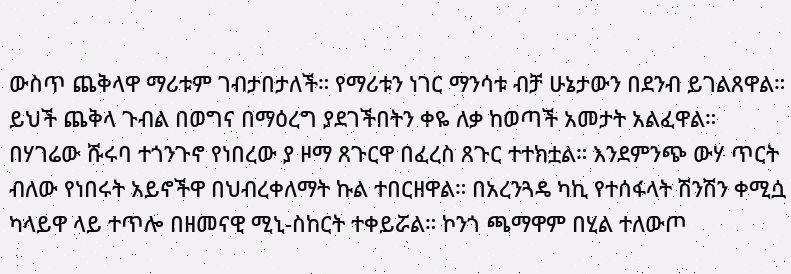ውስጥ ጨቅላዋ ማሪቱም ገብታበታለች። የማሪቱን ነገር ማንሳቱ ብቻ ሁኔታውን በደንብ ይገልጸዋል።
ይህች ጨቅላ ጉብል በወግና በማዕረግ ያደገችበትን ቀዬ ለቃ ከወጣች አመታት አልፈዋል። በሃገሬው ሹሩባ ተጎንጉኖ የነበረው ያ ዞማ ጸጉርዋ በፈረስ ጸጉር ተተክቷል። እንደምንጭ ውሃ ጥርት ብለው የነበሩት አይኖችዋ በህብረቀለማት ኩል ተበርዘዋል። በአረንጓዴ ካኪ የተሰፋላት ሽንሽን ቀሚሷ ካላይዋ ላይ ተጥሎ በዘመናዊ ሚኒ-ስከርት ተቀይሯል። ኮንጎ ጫማዋም በሂል ተለውጦ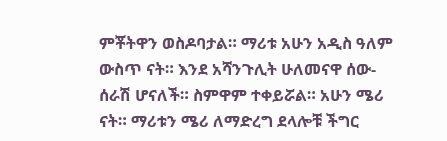ምቾትዋን ወስዶባታል። ማሪቱ አሁን አዲስ ዓለም ውስጥ ናት። እንደ አሻንጉሊት ሁለመናዋ ሰው-ሰራሽ ሆናለች። ስምዋም ተቀይሯል። አሁን ሜሪ ናት። ማሪቱን ሜሪ ለማድረግ ደላሎቹ ችግር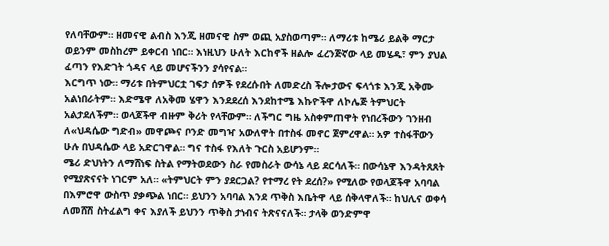የለባቸውም። ዘመናዊ ልብስ እንጂ ዘመናዊ ስም ወጪ አያስወጣም። ለማሪቱ ከሜሪ ይልቅ ማርታ ወይንም መስከረም ይቀርብ ነበር። እነዚህን ሁለት እርከኖች ዘልሎ ፈረንጅኛው ላይ መሄዱ፣ ምን ያህል ፈጣን የእድገት ጎዳና ላይ መሆናችንን ያሳየናል።
እርግጥ ነው። ማሪቱ በትምህርቷ ገፍታ ሰዎች የደረሱበት ለመድረስ ችሎታውና ፍላጎቱ እንጂ አቅሙ አልነበራትም። እድሜዋ ለአቅመ ሄዋን እንደደረሰ እንደከተሜ እኩዮችዋ ለኮሌጅ ትምህርት አልታደለችም። ወላጆችዋ ብዙም ቅሪት የላቸውም። ለችግር ግዜ አስቀምጠዋት የነበረችውን ገንዘብ ለ«ህዳሴው ግድብ» መዋጮና ቦንድ መግዣ አውለዋት በተስፋ መኖር ጀምረዋል። አዎ ተስፋቸውን ሁሉ በህዳሴው ላይ አድርገዋል። ግና ተስፋ የእለት ጉርስ አይሆንም።
ሜሪ ድህነትን ለማሸነፍ ስትል የማትወደውን ስራ የመስራት ውሳኔ ላይ ደርሳለች። በውሳኔዋ እንዳትጸጸት የሚያጽናናት ነገርም አለ። «ትምህርት ምን ያደርጋል? የተማረ የት ደረሰ?» የሚለው የወላጆችዋ አባባል በእምሮዋ ውስጥ ያቃጭል ነበር። ይህንን አባባል እንደ ጥቅስ እቤትዋ ላይ ሰቅላዋለች። ከህሊና ወቀሳ ለመሸሽ ስትፈልግ ቀና እያለች ይህንን ጥቅስ ታነብና ትጽናናለች። ታላቅ ወንድምዋ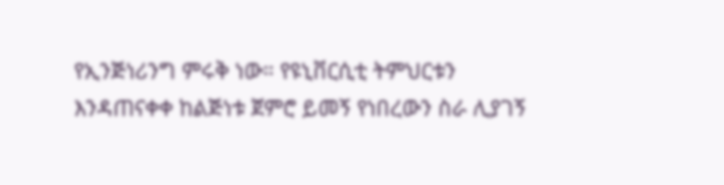የኢንጅነሪንግ ምሩቅ ነው። የዩኒቨርሲቲ ትምህርቱን እንዳጠናቀቀ ከልጅነቱ ጀምሮ ይመኝ የነበረውን ስራ ሊያገኝ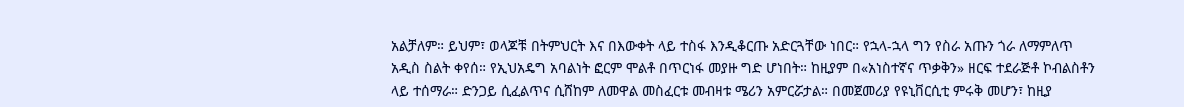አልቻለም። ይህም፣ ወላጆቹ በትምህርት እና በእውቀት ላይ ተስፋ እንዲቆርጡ አድርጓቸው ነበር። የኋላ-ኋላ ግን የስራ አጡን ጎራ ለማምለጥ አዲስ ስልት ቀየሰ። የኢህአዴግ አባልነት ፎርም ሞልቶ በጥርነፋ መያዙ ግድ ሆነበት። ከዚያም በ«አነስተኛና ጥቃቅን» ዘርፍ ተደራጅቶ ኮብልስቶን ላይ ተሰማራ። ድንጋይ ሲፈልጥና ሲሸከም ለመዋል መስፈርቱ መብዛቱ ሜሪን አምርሯታል። በመጀመሪያ የዩኒቨርሲቲ ምሩቅ መሆን፣ ከዚያ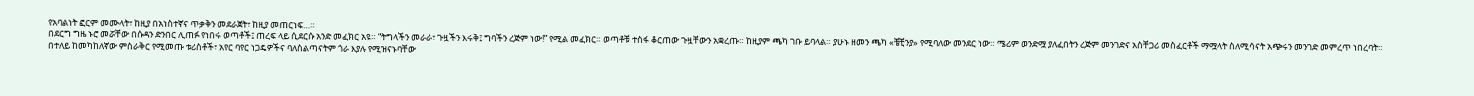የአባልነት ፎርም መሙላት፣ ከዚያ በአነስተኛና ጥቃቅን መደራጀት፣ ከዚያ መጠርነፍ…።
በደርግ ግዜ ኑሮ መሯቸው በሱዳን ድንበር ሊጠፉ የነበሩ ወጣቶች፤ ጠረፍ ላይ ሲደርሱ አንድ መፈክር አዩ። “ትግላችን መራራ፣ ጉዟችን እሩቅ፤ ግባችን ረጅም ነው!” የሚል መፈክር። ወጣቶቹ ተስፋ ቆርጠው ጉዟቸውን አቋረጡ። ከዚያም ጫካ ገቡ ይባላል። ያሁኑ ዘመን ጫካ «ቼቺንያ» የሚባለው መንደር ነው። ሜሪም ወንድሟ ያለፈበትን ረጅም መንገድና አስቸጋሪ መስፈርቶች ማሟላት ስለሚሳናት አጭሩን መንገድ መምረጥ ነበረባት።
በተለይ ከመካከለኛው ምስራቅር የሚመጡ ቱሪስቶች፣ አየር ባየር ነጋዴዎችና ባለስልጣናትም ጎራ እያሉ የሚዝናኑባቸው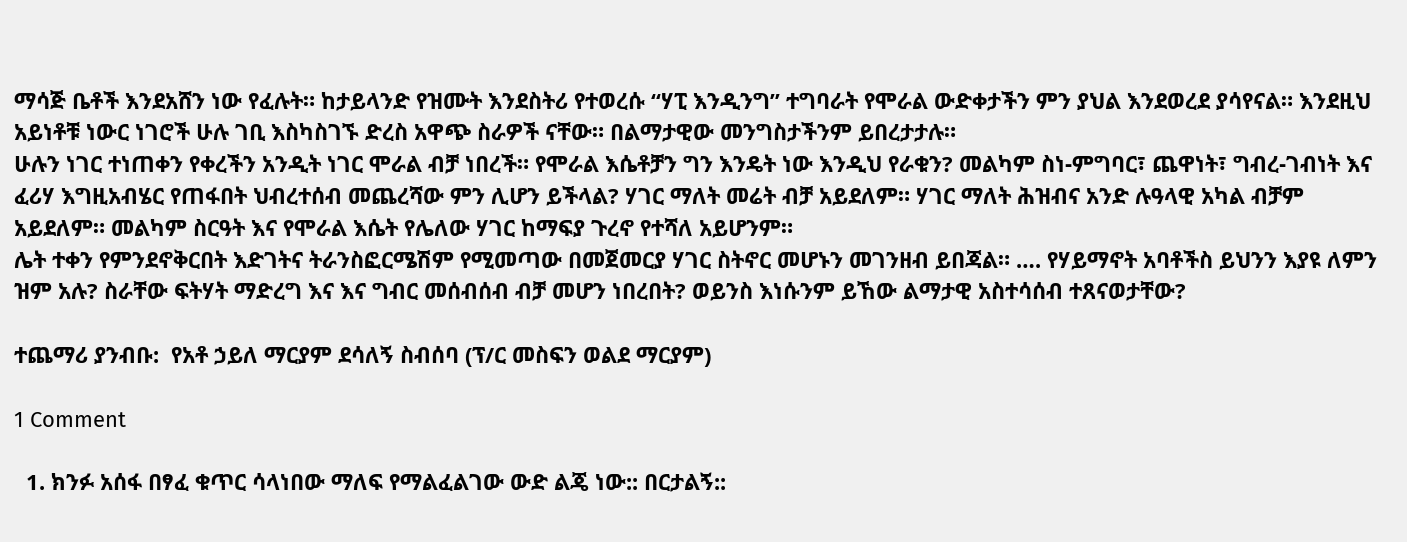ማሳጅ ቤቶች እንደአሸን ነው የፈሉት። ከታይላንድ የዝሙት እንደስትሪ የተወረሱ “ሃፒ እንዲንግ” ተግባራት የሞራል ውድቀታችን ምን ያህል እንደወረደ ያሳየናል። እንደዚህ አይነቶቹ ነውር ነገሮች ሁሉ ገቢ እስካስገኙ ድረስ አዋጭ ስራዎች ናቸው። በልማታዊው መንግስታችንም ይበረታታሉ።
ሁሉን ነገር ተነጠቀን የቀረችን አንዲት ነገር ሞራል ብቻ ነበረች። የሞራል እሴቶቻን ግን እንዴት ነው እንዲህ የራቁን? መልካም ስነ-ምግባር፣ ጨዋነት፣ ግብረ-ገብነት እና ፈሪሃ እግዚአብሄር የጠፋበት ህብረተሰብ መጨረሻው ምን ሊሆን ይችላል? ሃገር ማለት መሬት ብቻ አይደለም። ሃገር ማለት ሕዝብና አንድ ሉዓላዊ አካል ብቻም አይደለም። መልካም ስርዓት እና የሞራል እሴት የሌለው ሃገር ከማፍያ ጉረኖ የተሻለ አይሆንም።
ሌት ተቀን የምንደኖቅርበት እድገትና ትራንስፎርሜሽም የሚመጣው በመጀመርያ ሃገር ስትኖር መሆኑን መገንዘብ ይበጃል። …. የሃይማኖት አባቶችስ ይህንን እያዩ ለምን ዝም አሉ? ስራቸው ፍትሃት ማድረግ እና እና ግብር መሰብሰብ ብቻ መሆን ነበረበት? ወይንስ እነሱንም ይኸው ልማታዊ አስተሳሰብ ተጸናወታቸው?

ተጨማሪ ያንብቡ:  የአቶ ኃይለ ማርያም ደሳለኝ ስብሰባ (ፕ/ር መስፍን ወልደ ማርያም)

1 Comment

  1. ክንፉ አሰፋ በፃፈ ቁጥር ሳላነበው ማለፍ የማልፈልገው ውድ ልጄ ነው:: በርታልኝ::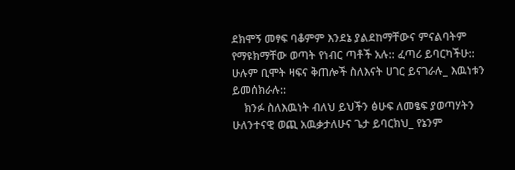ደክሞኝ መፃፍ ባቆምም እንደኔ ያልደከማቸውና ምናልባትም የማዩክማቸው ወጣት የነብር ጣቶች አሉ:: ፈጣሪ ይባርካችሁ:: ሁሉም ቢሞት ዛፍና ቅጠሎች ስለእናት ሀገር ይናገራሉ_ እዉነቱን ይመሰክራሉ::
    ክንፉ ስለእዉነት ብለህ ይህችን ፅሁፍ ለመፄፍ ያወጣሃትን ሁለንተናዊ ወጪ አዉቃታለሁና ጌታ ይባርክህ_ የኔንም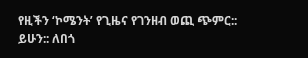የዚችን ‘ኮሜንት’ የጊዜና የገንዘብ ወጪ ጭምር:: ይሁን:: ለበጎ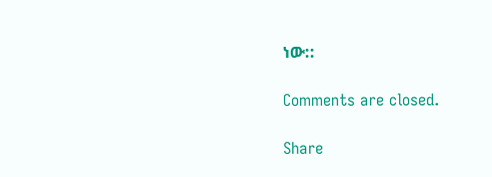ነው::

Comments are closed.

Share